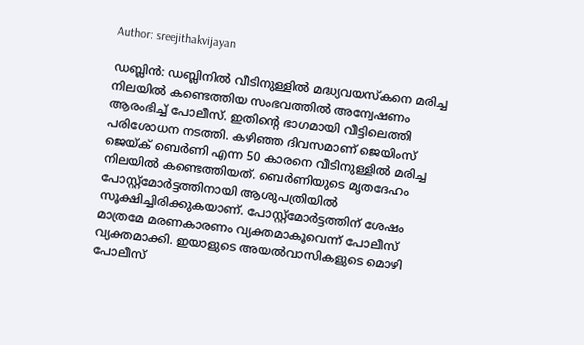Author: sreejithakvijayan

ഡബ്ലിൻ: ഡബ്ലിനിൽ വീടിനുള്ളിൽ മദ്ധ്യവയസ്‌കനെ മരിച്ച നിലയിൽ കണ്ടെത്തിയ സംഭവത്തിൽ അന്വേഷണം ആരംഭിച്ച് പോലീസ്. ഇതിന്റെ ഭാഗമായി വീട്ടിലെത്തി പരിശോധന നടത്തി. കഴിഞ്ഞ ദിവസമാണ് ജെയിംസ് ജെയ്ക് ബെർണി എന്ന 50 കാരനെ വീടിനുള്ളിൽ മരിച്ച നിലയിൽ കണ്ടെത്തിയത്. ബെർണിയുടെ മൃതദേഹം പോസ്റ്റ്‌മോർട്ടത്തിനായി ആശുപത്രിയിൽ സൂക്ഷിച്ചിരിക്കുകയാണ്. പോസ്റ്റ്മോർട്ടത്തിന് ശേഷം മാത്രമേ മരണകാരണം വ്യക്തമാകൂവെന്ന് പോലീസ് വ്യക്തമാക്കി. ഇയാളുടെ അയൽവാസികളുടെ മൊഴി പോലീസ്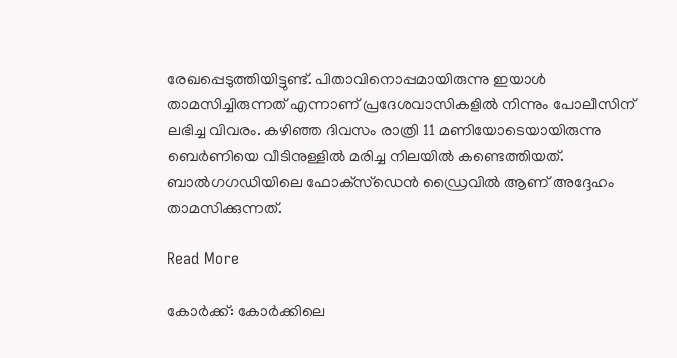രേഖപ്പെടുത്തിയിട്ടുണ്ട്. പിതാവിനൊപ്പമായിരുന്നു ഇയാൾ താമസിച്ചിരുന്നത് എന്നാണ് പ്രദേശവാസികളിൽ നിന്നും പോലീസിന് ലഭിച്ച വിവരം. കഴിഞ്ഞ ദിവസം രാത്രി 11 മണിയോടെയായിരുന്നു ബെർണിയെ വീടിനുള്ളിൽ മരിച്ച നിലയിൽ കണ്ടെത്തിയത്. ബാൽഗഗഡിയിലെ ഫോക്‌സ്‌ഡെൻ ഡ്രൈവിൽ ആണ് അദ്ദേഹം താമസിക്കുന്നത്.

Read More

കോർക്ക്: കോർക്കിലെ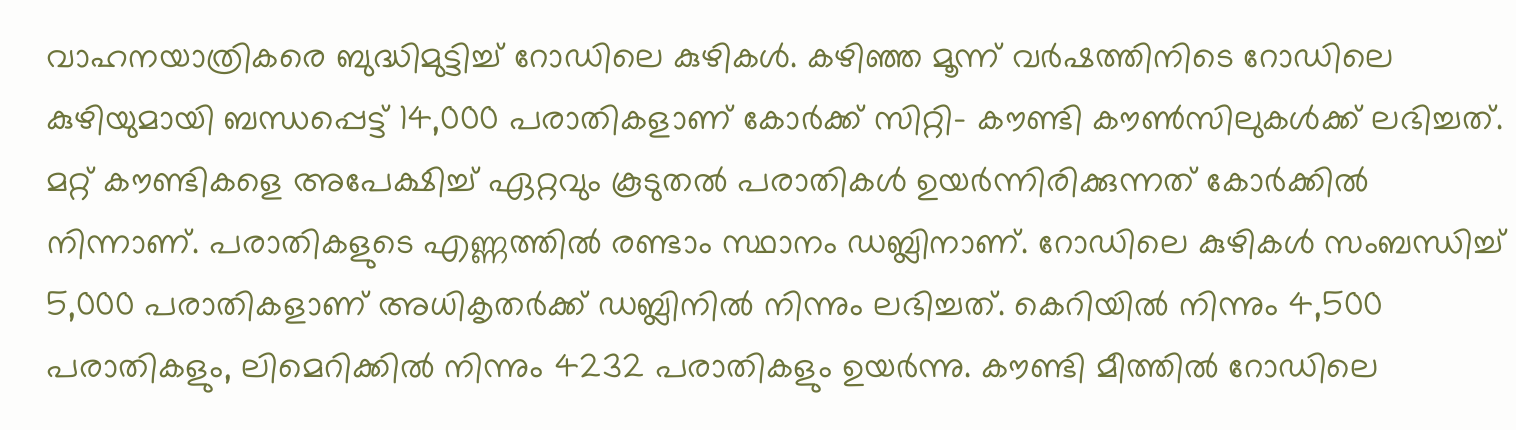വാഹനയാത്രികരെ ബുദ്ധിമുട്ടിച്ച് റോഡിലെ കുഴികൾ. കഴിഞ്ഞ മൂന്ന് വർഷത്തിനിടെ റോഡിലെ കുഴിയുമായി ബന്ധപ്പെട്ട് 14,000 പരാതികളാണ് കോർക്ക് സിറ്റി- കൗണ്ടി കൗൺസിലുകൾക്ക് ലഭിച്ചത്. മറ്റ് കൗണ്ടികളെ അപേക്ഷിച്ച് ഏറ്റവും കൂടുതൽ പരാതികൾ ഉയർന്നിരിക്കുന്നത് കോർക്കിൽ നിന്നാണ്. പരാതികളുടെ എണ്ണത്തിൽ രണ്ടാം സ്ഥാനം ഡബ്ലിനാണ്. റോഡിലെ കുഴികൾ സംബന്ധിച്ച് 5,000 പരാതികളാണ് അധികൃതർക്ക് ഡബ്ലിനിൽ നിന്നും ലഭിച്ചത്. കെറിയിൽ നിന്നും 4,500 പരാതികളും, ലിമെറിക്കിൽ നിന്നും 4232 പരാതികളും ഉയർന്നു. കൗണ്ടി മീത്തിൽ റോഡിലെ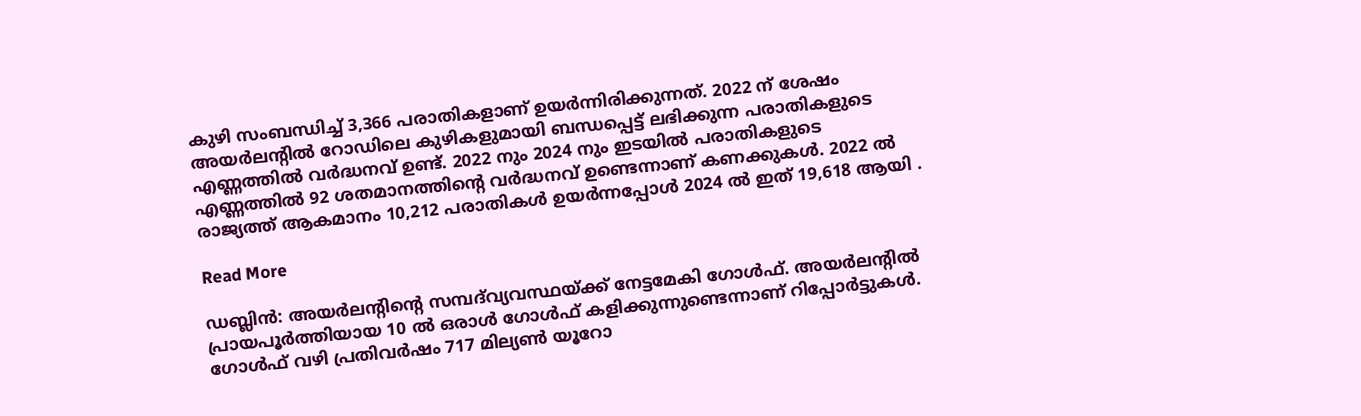കുഴി സംബന്ധിച്ച് 3,366 പരാതികളാണ് ഉയർന്നിരിക്കുന്നത്. 2022 ന് ശേഷം അയർലന്റിൽ റോഡിലെ കുഴികളുമായി ബന്ധപ്പെട്ട് ലഭിക്കുന്ന പരാതികളുടെ എണ്ണത്തിൽ വർദ്ധനവ് ഉണ്ട്. 2022 നും 2024 നും ഇടയിൽ പരാതികളുടെ എണ്ണത്തിൽ 92 ശതമാനത്തിന്റെ വർദ്ധനവ് ഉണ്ടെന്നാണ് കണക്കുകൾ. 2022 ൽ രാജ്യത്ത് ആകമാനം 10,212 പരാതികൾ ഉയർന്നപ്പോൾ 2024 ൽ ഇത് 19,618 ആയി .

Read More

ഡബ്ലിൻ: അയർലന്റിന്റെ സമ്പദ്‌വ്യവസ്ഥയ്ക്ക് നേട്ടമേകി ഗോൾഫ്. അയർലന്റിൽ പ്രായപൂർത്തിയായ 10 ൽ ഒരാൾ ഗോൾഫ് കളിക്കുന്നുണ്ടെന്നാണ് റിപ്പോർട്ടുകൾ. ഗോൾഫ് വഴി പ്രതിവർഷം 717 മില്യൺ യൂറോ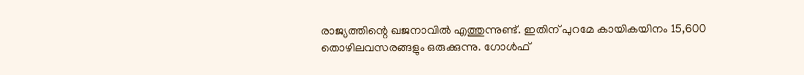രാജ്യത്തിന്റെ ഖജനാവിൽ എത്തുന്നുണ്ട്. ഇതിന് പുറമേ കായികയിനം 15,600 തൊഴിലവസരങ്ങളും ഒരുക്കുന്നു. ഗോൾഫ്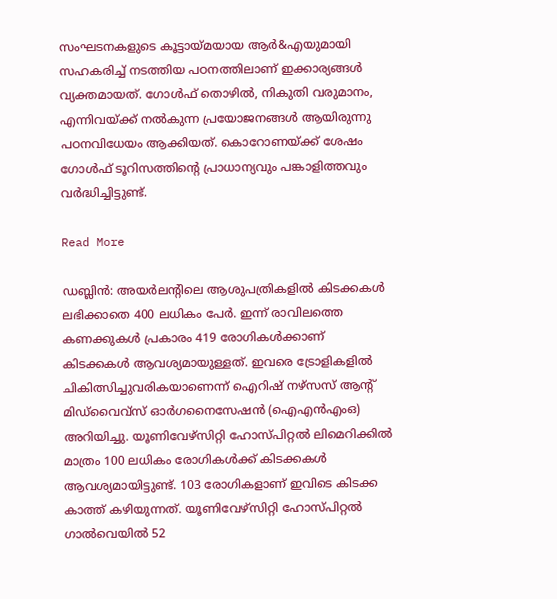സംഘടനകളുടെ കൂട്ടായ്മയായ ആർ&എയുമായി സഹകരിച്ച് നടത്തിയ പഠനത്തിലാണ് ഇക്കാര്യങ്ങൾ വ്യക്തമായത്. ഗോൾഫ് തൊഴിൽ, നികുതി വരുമാനം, എന്നിവയ്ക്ക് നൽകുന്ന പ്രയോജനങ്ങൾ ആയിരുന്നു പഠനവിധേയം ആക്കിയത്. കൊറോണയ്ക്ക് ശേഷം ഗോൾഫ് ടൂറിസത്തിന്റെ പ്രാധാന്യവും പങ്കാളിത്തവും വർദ്ധിച്ചിട്ടുണ്ട്.

Read More

ഡബ്ലിൻ: അയർലന്റിലെ ആശുപത്രികളിൽ കിടക്കകൾ ലഭിക്കാതെ 400 ലധികം പേർ. ഇന്ന് രാവിലത്തെ കണക്കുകൾ പ്രകാരം 419 രോഗികൾക്കാണ് കിടക്കകൾ ആവശ്യമായുള്ളത്. ഇവരെ ട്രോളികളിൽ ചികിത്സിച്ചുവരികയാണെന്ന് ഐറിഷ് നഴ്‌സസ് ആന്റ് മിഡ്‌വൈവ്‌സ് ഓർഗനൈസേഷൻ (ഐഎൻഎംഒ) അറിയിച്ചു. യൂണിവേഴ്‌സിറ്റി ഹോസ്പിറ്റൽ ലിമെറിക്കിൽ മാത്രം 100 ലധികം രോഗികൾക്ക് കിടക്കകൾ ആവശ്യമായിട്ടുണ്ട്. 103 രോഗികളാണ് ഇവിടെ കിടക്ക കാത്ത് കഴിയുന്നത്. യൂണിവേഴ്‌സിറ്റി ഹോസ്പിറ്റൽ ഗാൽവെയിൽ 52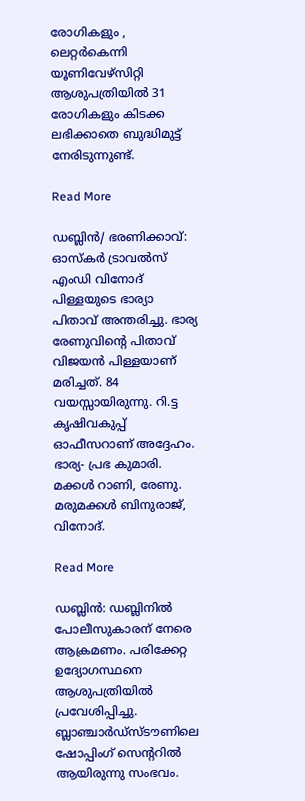രോഗികളും , ലെറ്റർകെന്നി യൂണിവേഴ്‌സിറ്റി ആശുപത്രിയിൽ 31 രോഗികളും കിടക്ക ലഭിക്കാതെ ബുദ്ധിമുട്ട് നേരിടുന്നുണ്ട്.

Read More

ഡബ്ലിൻ/ ഭരണിക്കാവ്: ഓസ്‌കർ ട്രാവൽസ് എംഡി വിനോദ് പിള്ളയുടെ ഭാര്യാ പിതാവ് അന്തരിച്ചു. ഭാര്യ രേണുവിന്റെ പിതാവ് വിജയൻ പിള്ളയാണ് മരിച്ചത്. 84 വയസ്സായിരുന്നു. റി.ട്ട കൃഷിവകുപ്പ് ഓഫീസറാണ് അദ്ദേഹം. ഭാര്യ- പ്രഭ കുമാരി. മക്കൾ റാണി, രേണു. മരുമക്കൾ ബിനുരാജ്, വിനോദ്.

Read More

ഡബ്ലിൻ: ഡബ്ലിനിൽ പോലീസുകാരന് നേരെ ആക്രമണം. പരിക്കേറ്റ ഉദ്യോഗസ്ഥനെ ആശുപത്രിയിൽ പ്രവേശിപ്പിച്ചു. ബ്ലാഞ്ചാർഡ്‌സ്ടൗണിലെ ഷോപ്പിംഗ് സെന്ററിൽ ആയിരുന്നു സംഭവം.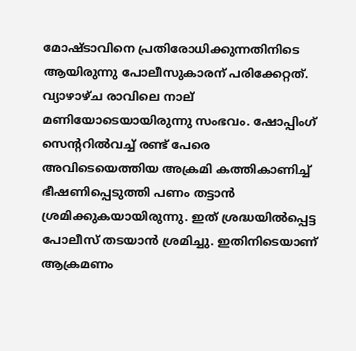മോഷ്ടാവിനെ പ്രതിരോധിക്കുന്നതിനിടെ ആയിരുന്നു പോലീസുകാരന് പരിക്കേറ്റത്. വ്യാഴാഴ്ച രാവിലെ നാല് മണിയോടെയായിരുന്നു സംഭവം. ഷോപ്പിംഗ് സെന്ററിൽവച്ച് രണ്ട് പേരെ അവിടെയെത്തിയ അക്രമി കത്തികാണിച്ച് ഭീഷണിപ്പെടുത്തി പണം തട്ടാൻ ശ്രമിക്കുകയായിരുന്നു. ഇത് ശ്രദ്ധയിൽപ്പെട്ട പോലീസ് തടയാൻ ശ്രമിച്ചു. ഇതിനിടെയാണ് ആക്രമണം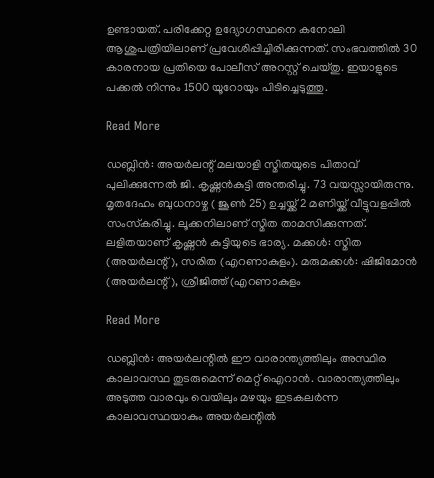ഉണ്ടായത്. പരിക്കേറ്റ ഉദ്യോഗസ്ഥനെ കനോലി ആശുപത്രിയിലാണ് പ്രവേശിപ്പിച്ചിരിക്കുന്നത്. സംഭവത്തിൽ 30 കാരനായ പ്രതിയെ പോലീസ് അറസ്റ്റ് ചെയ്തു. ഇയാളുടെ പക്കൽ നിന്നും 1500 യൂറോയും പിടിച്ചെടുത്തു.

Read More

ഡബ്ലിൻ: അയർലന്റ് മലയാളി സ്മിതയുടെ പിതാവ് പുലിക്കുന്നേൽ ജി. കൃഷ്ണൻകുട്ടി അന്തരിച്ചു. 73 വയസ്സായിരുന്നു. മൃതദേഹം ബുധനാഴ്ച ( ജൂൺ 25) ഉച്ചയ്ക്ക് 2 മണിയ്ക്ക് വീട്ടുവളപ്പിൽ സംസ്‌കരിച്ചു. ലൂക്കനിലാണ് സ്മിത താമസിക്കുന്നത്. ലളിതയാണ് കൃഷ്ണൻ കുട്ടിയുടെ ഭാര്യ. മക്കൾ: സ്മിത (അയർലന്റ്), സരിത (എറണാകുളം). മരുമക്കൾ: ഷിജിമോൻ (അയർലന്റ്), ശ്രീജിത്ത് (എറണാകുളം

Read More

ഡബ്ലിൻ: അയർലന്റിൽ ഈ വാരാന്ത്യത്തിലും അസ്ഥിര കാലാവസ്ഥ തുടരുമെന്ന് മെറ്റ് ഐറാൻ. വാരാന്ത്യത്തിലും അടുത്ത വാരവും വെയിലും മഴയും ഇടകലർന്ന കാലാവസ്ഥയാകും അയർലന്റിൽ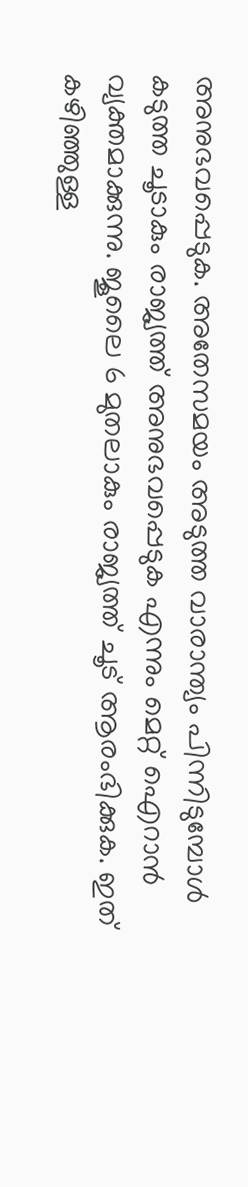അനുഭവപ്പെടുക. അതേസമയം അടുത്ത വാരാന്ത്യം പിന്നിടുമ്പോൾ കടുത്ത ചൂടാകും രാജ്യത്ത് അനുഭവപ്പെടുക എന്നും മെറ്റ് ഐറാൻ വ്യക്തമാക്കുന്നു. ജൂലൈ 6 മുതലാകും രാജ്യത്ത് ചൂട് ആരംഭിക്കുക. ഇത് കഴിഞ്ഞുള്ള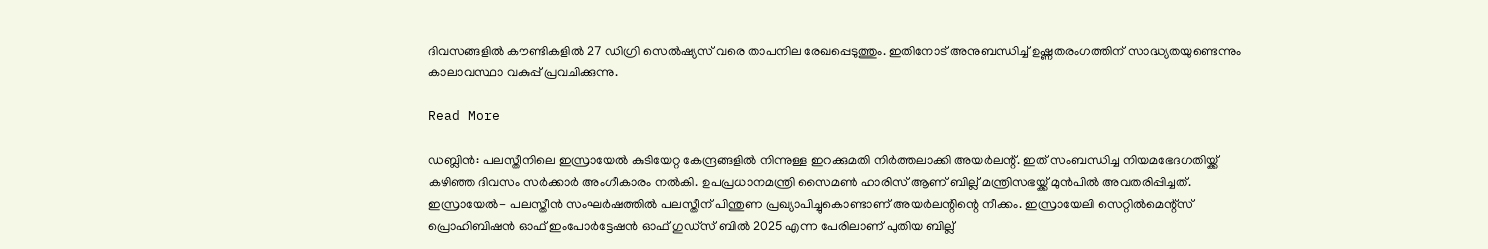ദിവസങ്ങളിൽ കൗണ്ടികളിൽ 27 ഡിഗ്രി സെൽഷ്യസ് വരെ താപനില രേഖപ്പെടുത്തും. ഇതിനോട് അനുബന്ധിച്ച് ഉഷ്ണതരംഗത്തിന് സാദ്ധ്യതയുണ്ടെന്നും കാലാവസ്ഥാ വകുപ്പ് പ്രവചിക്കുന്നു.

Read More

ഡബ്ലിൻ: പലസ്തീനിലെ ഇസ്രായേൽ കുടിയേറ്റ കേന്ദ്രങ്ങളിൽ നിന്നുള്ള ഇറക്കുമതി നിർത്തലാക്കി അയർലന്റ്. ഇത് സംബന്ധിച്ച നിയമഭേദഗതിയ്ക്ക് കഴിഞ്ഞ ദിവസം സർക്കാർ അംഗീകാരം നൽകി. ഉപപ്രധാനമന്ത്രി സൈമൺ ഹാരിസ് ആണ് ബില്ല് മന്ത്രിസഭയ്ക്ക് മുൻപിൽ അവതരിപ്പിച്ചത്. ഇസ്രായേൽ- പലസ്തീൻ സംഘർഷത്തിൽ പലസ്തീന് പിന്തുണ പ്രഖ്യാപിച്ചുകൊണ്ടാണ് അയർലന്റിന്റെ നീക്കം. ഇസ്രായേലി സെറ്റിൽമെന്റ്‌സ് പ്രൊഹിബിഷൻ ഓഫ് ഇംപോർട്ടേഷൻ ഓഫ് ഗുഡ്‌സ് ബിൽ 2025 എന്ന പേരിലാണ് പുതിയ ബില്ല്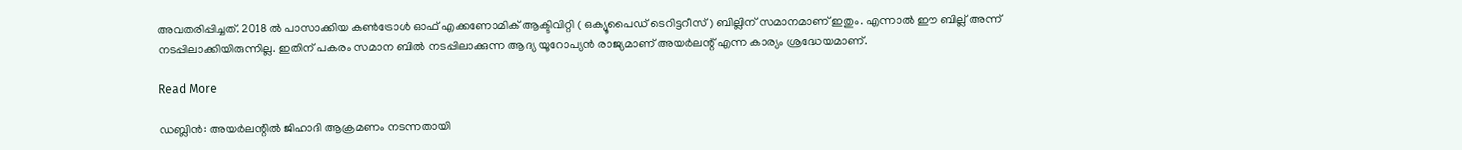അവതരിപ്പിച്ചത്. 2018 ൽ പാസാക്കിയ കൺട്രോൾ ഓഫ് എക്കണോമിക് ആക്ടിവിറ്റി ( ഒക്യൂപൈഡ് ടെറിട്ടറീസ് ) ബില്ലിന് സമാനമാണ് ഇതും. എന്നാൽ ഈ ബില്ല് അന്ന് നടപ്പിലാക്കിയിരുന്നില്ല. ഇതിന് പകരം സമാന ബിൽ നടപ്പിലാക്കുന്ന ആദ്യ യൂറോപ്യൻ രാജ്യമാണ് അയർലന്റ് എന്ന കാര്യം ശ്രദ്ധേയമാണ്.

Read More

ഡബ്ലിൻ: അയർലന്റിൽ ജിഹാദി ആക്രമണം നടന്നതായി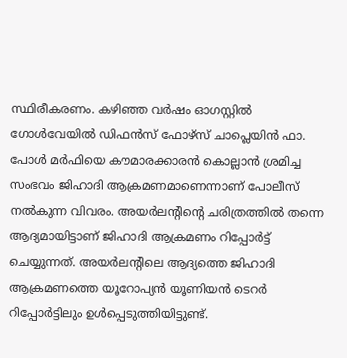സ്ഥിരീകരണം. കഴിഞ്ഞ വർഷം ഓഗസ്റ്റിൽ ഗോൾവേയിൽ ഡിഫൻസ് ഫോഴ്‌സ് ചാപ്ലെയിൻ ഫാ. പോൾ മർഫിയെ കൗമാരക്കാരൻ കൊല്ലാൻ ശ്രമിച്ച സംഭവം ജിഹാദി ആക്രമണമാണെന്നാണ് പോലീസ് നൽകുന്ന വിവരം. അയർലന്റിന്റെ ചരിത്രത്തിൽ തന്നെ ആദ്യമായിട്ടാണ് ജിഹാദി ആക്രമണം റിപ്പോർട്ട് ചെയ്യുന്നത്. അയർലന്റിലെ ആദ്യത്തെ ജിഹാദി ആക്രമണത്തെ യൂറോപ്യൻ യൂണിയൻ ടെറർ റിപ്പോർട്ടിലും ഉൾപ്പെടുത്തിയിട്ടുണ്ട്.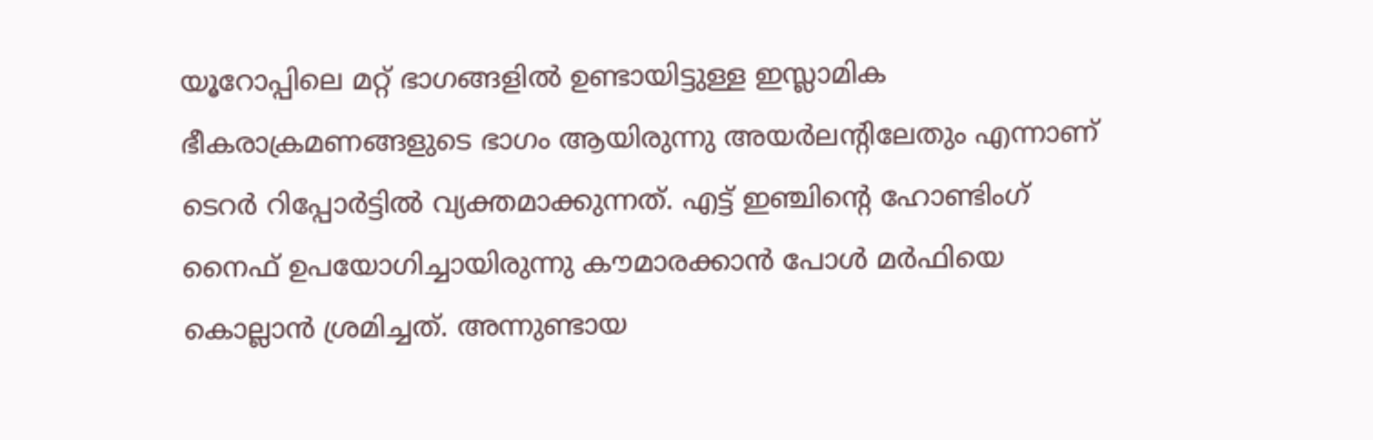യൂറോപ്പിലെ മറ്റ് ഭാഗങ്ങളിൽ ഉണ്ടായിട്ടുള്ള ഇസ്ലാമിക ഭീകരാക്രമണങ്ങളുടെ ഭാഗം ആയിരുന്നു അയർലന്റിലേതും എന്നാണ് ടെറർ റിപ്പോർട്ടിൽ വ്യക്തമാക്കുന്നത്. എട്ട് ഇഞ്ചിന്റെ ഹോണ്ടിംഗ് നൈഫ് ഉപയോഗിച്ചായിരുന്നു കൗമാരക്കാൻ പോൾ മർഫിയെ കൊല്ലാൻ ശ്രമിച്ചത്. അന്നുണ്ടായ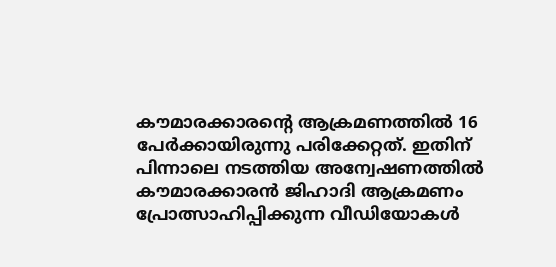കൗമാരക്കാരന്റെ ആക്രമണത്തിൽ 16 പേർക്കായിരുന്നു പരിക്കേറ്റത്. ഇതിന് പിന്നാലെ നടത്തിയ അന്വേഷണത്തിൽ കൗമാരക്കാരൻ ജിഹാദി ആക്രമണം പ്രോത്സാഹിപ്പിക്കുന്ന വീഡിയോകൾ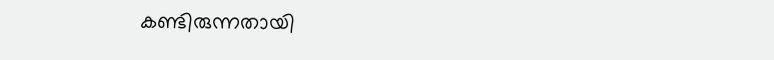കണ്ടിരുന്നതായി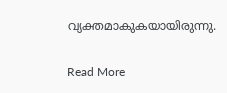വ്യക്തമാകുകയായിരുന്നു.

Read More